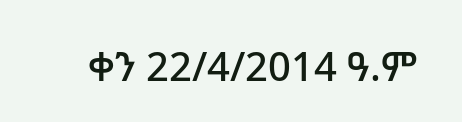ቀን 22/4/2014 ዓ.ም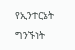የኢንተርኔት ግንኙነት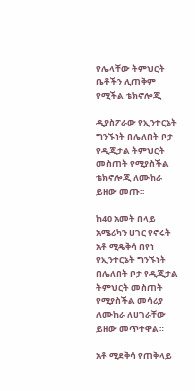የሌላቸው ትምህርት ቤቶችን ሊጠቅም የሚችል ቴክኖሎጂ

ዲያስፖራው የኢንተርኔት ግንኙነት በሌለበት ቦታ የዲጂታል ትምህርት መስጠት የሚያስችል ቴክኖሎጂ ለሙከራ ይዘው መጡ፡፡

ከ40 አመት በላይ አሜሪካን ሀገር የኖሩት አቶ ሚዴቅሳ በየነ የኢንተርኔት ግንኙነት በሌለበት ቦታ የዲጂታል ትምህርት መስጠት የሚያስችል መሳሪያ ለሙከራ ለሀገራቸው ይዘው መጥተዋል።

አቶ ሚደቅሳ የጠቅላይ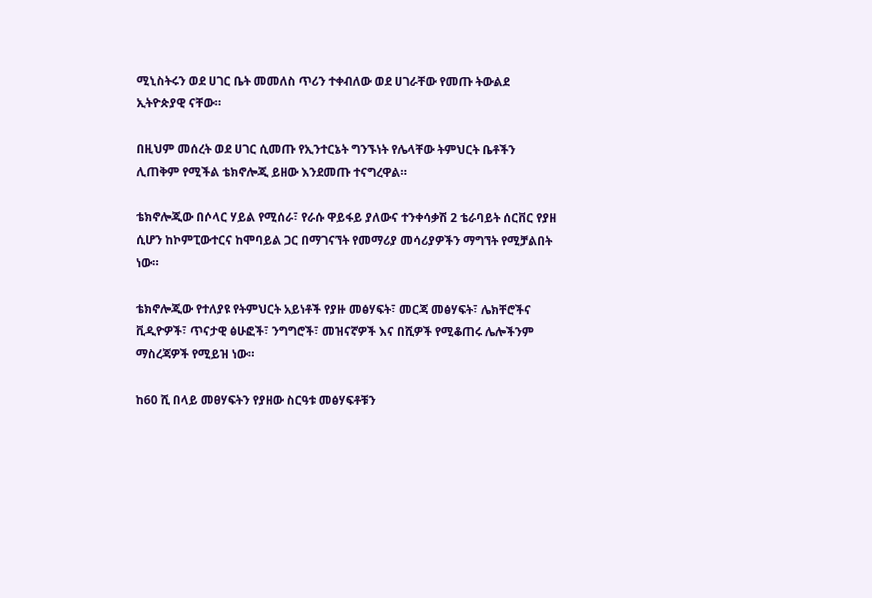ሚኒስትሩን ወደ ሀገር ቤት መመለስ ጥሪን ተቀብለው ወደ ሀገራቸው የመጡ ትውልደ ኢትዮጵያዊ ናቸው።

በዚህም መሰረት ወደ ሀገር ሲመጡ የኢንተርኔት ግንኙነት የሌላቸው ትምህርት ቤቶችን ሊጠቅም የሚችል ቴክኖሎጂ ይዘው እንደመጡ ተናግረዋል።

ቴክኖሎጂው በሶላር ሃይል የሚሰራ፣ የራሱ ዋይፋይ ያለውና ተንቀሳቃሽ 2 ቴራባይት ሰርቨር የያዘ ሲሆን ከኮምፒውተርና ከሞባይል ጋር በማገናኘት የመማሪያ መሳሪያዎችን ማግኘት የሚቻልበት ነው።

ቴክኖሎጂው የተለያዩ የትምህርት አይነቶች የያዙ መፅሃፍት፣ መርጃ መፅሃፍት፣ ሌክቸሮችና ቪዲዮዎች፣ ጥናታዊ ፅሁፎች፣ ንግግሮች፣ መዝናኛዎች እና በሺዎች የሚቆጠሩ ሌሎችንም ማስረጃዎች የሚይዝ ነው።

ከ60 ሺ በላይ መፀሃፍትን የያዘው ስርዓቱ መፅሃፍቶቹን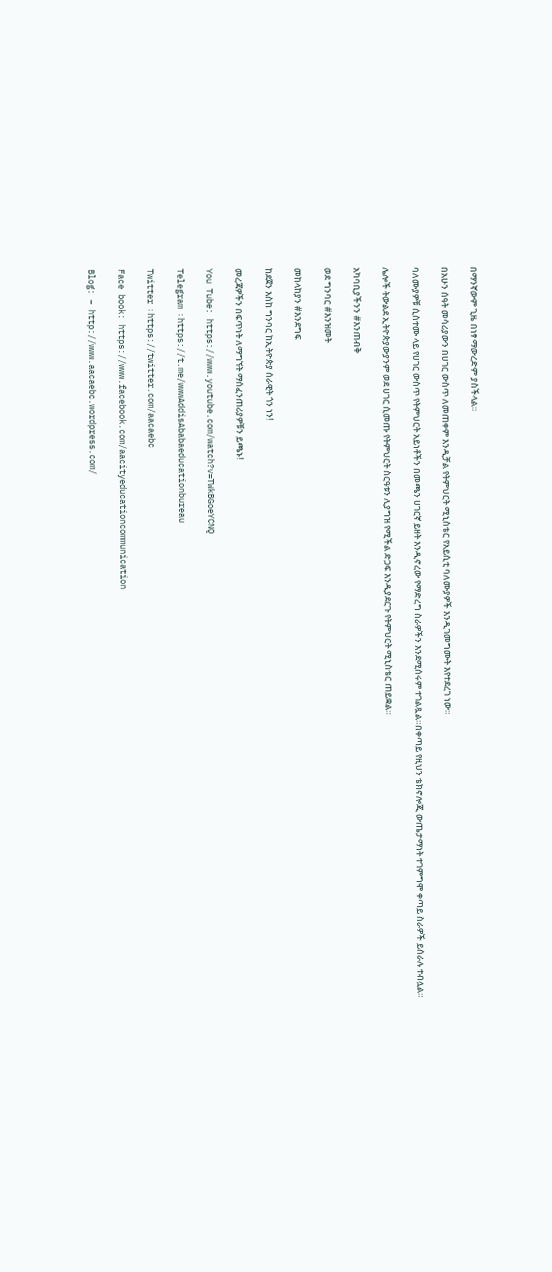በማንኛውም ጊዜ በነፃ ማውረድም ያስችላል።

በአሁን ሰዓት መሳሪያውን በሀገር ውስጥ ለመጠቀም እንዲቻል የትምህርት ሚኒስቴር የአይሲቲ ባለሙያዎች እንዲገመግሙት እየተደረገ ነው።

ባለሙያዎቹ ሲስተሙ ላይ የሀገር ውስጥ የትምህርት አይነቶችን በመጫን ሀገርኛ ይዘት እንዲኖረው የማድረግ ስራዎችን እንደሚሰሩም ተገልጿል።በቀጣይ የዚህን ቴክኖሎጂ ውጤታማነት ተገምግሞ ቀጣይ ስራዎች ይሰራሉ ተብሏል።

ሌሎች ትውልደ ኢትዮጵያውያንም ወደ ሀገር ሲመጡ የትምህርት ስርዓቱን ሊያግዝ የሚችል ድጋፍ እንዲያደርጉ የትምህርት ሚኒስቴር ጠይቋል።

አካባቢያችንን #እንጠብቅ

ወደ ግንባር #እንዝመት

መከላከያን #እንደግፍ

ከደጀን እስከ ግንባር ከኢትዮጵያ ሰራዊት ጎን ነን!

መረጃዎችን በፍጥነት ለማግኘት ማሰፈንጠሪያዎቹን ይጫኑ!

You Tube: https://www.youtube.com/watch?v=TWkBGoeYCNQ

Telegram ፡ https://t.me/wwwAddisAbabaeducationbureau

Twitter ፡ https://twitter.com/aacaebc

Face book: https://www.facebook.com/aacityeducationcommunication

Blog: – http://www.aacaebc.wordpress.com/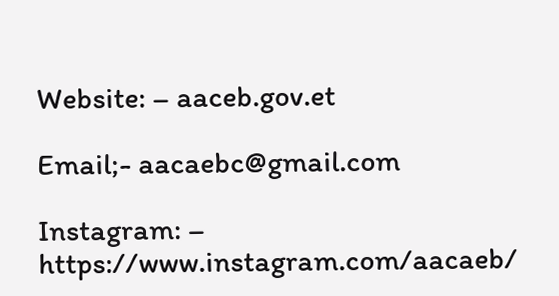Website: – aaceb.gov.et

Email;- aacaebc@gmail.com

Instagram: – https://www.instagram.com/aacaeb/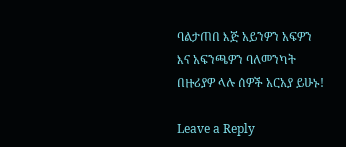ባልታጠበ እጅ አይንዎን አፍዎን እና አፍንጫዎን ባለመንካት በዙሪያዎ ላሉ ሰዎች አርአያ ይሁኑ!

Leave a Reply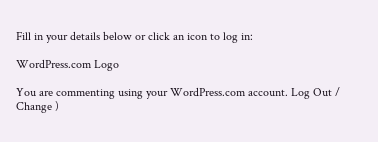Fill in your details below or click an icon to log in:

WordPress.com Logo

You are commenting using your WordPress.com account. Log Out /  Change )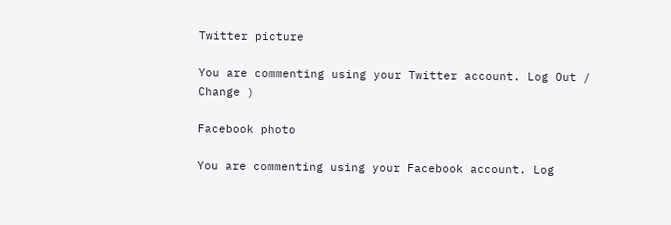Twitter picture

You are commenting using your Twitter account. Log Out /  Change )

Facebook photo

You are commenting using your Facebook account. Log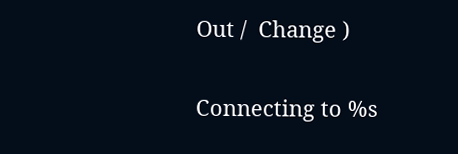Out /  Change )

Connecting to %s